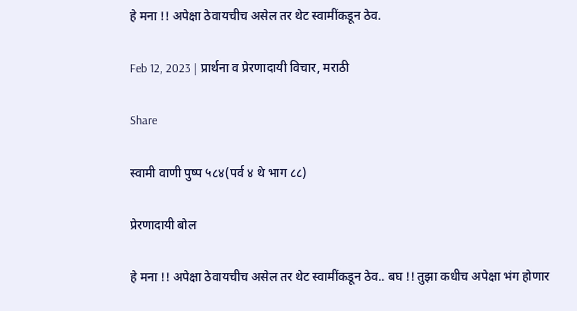हे मना !! अपेक्षा ठेवायचीच असेल तर थेट स्वामींकडून ठेव.

Feb 12, 2023 | प्रार्थना व प्रेरणादायी विचार, मराठी

Share

स्वामी वाणी पुष्प ५८४(पर्व ४ थे भाग ८८)

प्रेरणादायी बोल

हे मना !! अपेक्षा ठेवायचीच असेल तर थेट स्वामींकडून ठेव.. बघ !! तुझा कधीच अपेक्षा भंग होणार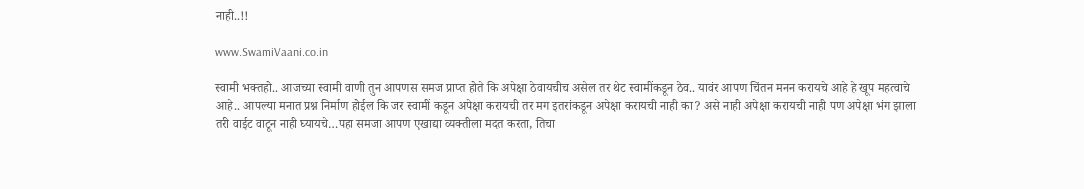नाही..!!

www.SwamiVaani.co.in

स्वामी भक्तहो.. आजच्या स्वामी वाणी तुन आपणस समज प्राप्त होते कि अपेक्षा ठेवायचीच असेल तर थेट स्वामींकडून ठेव.. यावंर आपण चिंतन मनन करायचे आहे हे खूप महत्वाचे आहे.. आपल्या मनात प्रश्न निर्माण होईल कि जर स्वामीं कडून अपेक्षा करायची तर मग इतरांकडून अपेक्षा करायची नाही का? असे नाही अपेक्षा करायची नाही पण अपेक्षा भंग झाला तरी वाईट वाटून नाही घ्यायचे…पहा समजा आपण एखाद्या व्यक्तीला मदत करता, तिचा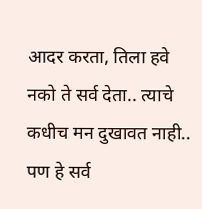आदर करता, तिला हवे नको ते सर्व देता.. त्याचे कधीच मन दुखावत नाही.. पण हे सर्व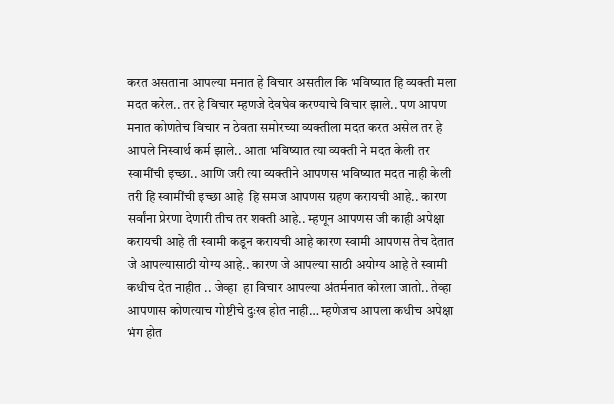करत असताना आपल्या मनात हे विचार असतील कि भविष्यात हि व्यक्ती मला मदत करेल.. तर हे विचार म्हणजे देवघेव करण्याचे विचार झाले.. पण आपण मनात कोणतेच विचार न ठेवता समोरच्या व्यक्तीला मदत करत असेल तर हे आपले निस्वार्थ कर्म झाले.. आता भविष्यात त्या व्यक्ती ने मदत केली तर स्वामींची इच्छा.. आणि जरी त्या व्यक्तीने आपणस भविष्यात मदत नाही केली तरी हि स्वामींची इच्छा आहे  हि समज आपणस ग्रहण करायची आहे.. कारण सर्वांना प्रेरणा देणारी तीच तर शक्ती आहे.. म्हणून आपणस जी काही अपेक्षा करायची आहे ती स्वामी कडून करायची आहे कारण स्वामी आपणस तेच देतात जे आपल्यासाठी योग्य आहे.. कारण जे आपल्या साठी अयोग्य आहे ते स्वामी कधीच देत नाहीत .. जेव्हा  हा विचार आपल्या अंतर्मनात कोरला जातो.. तेव्हा आपणास कोणत्याच गोष्टीचे दुःख होत नाही… म्हणेजच आपला कधीच अपेक्षा भंग होत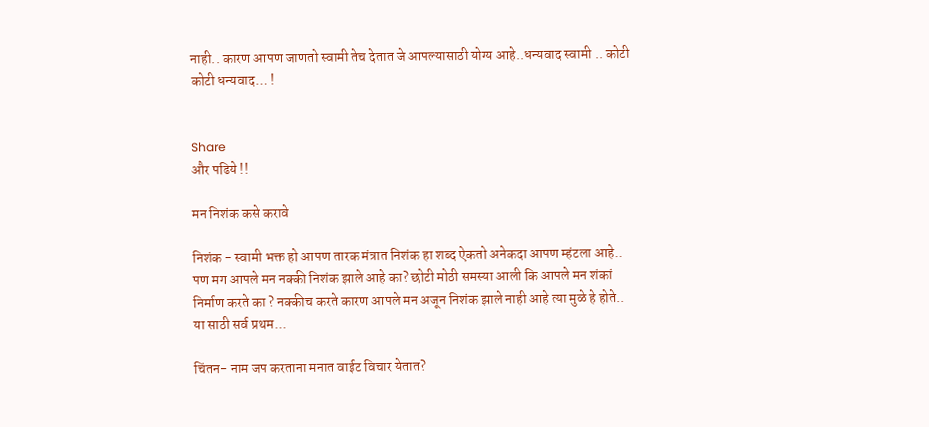नाही.. कारण आपण जाणतो स्वामी तेच देतात जे आपल्यासाठी योग्य आहे..धन्यवाद स्वामी .. कोटी कोटी धन्यवाद… !


Share
और पढिये !!

मन निशंक कसे करावे

निशंक - स्वामी भक्त हो आपण तारक मंत्रात निशंक हा शब्द ऐकतो अनेकदा आपण म्हंटला आहे.. पण मग आपले मन नक्की निशंक झाले आहे का? छोटी मोठी समस्या आली कि आपले मन शंकां निर्माण करते का ? नक्कीच करते कारण आपले मन अजून निशंक झाले नाही आहे त्या मुळे हे होते.. या साठी सर्व प्रथम...

चिंतन- नाम जप करताना मनात वाईट विचार येतात?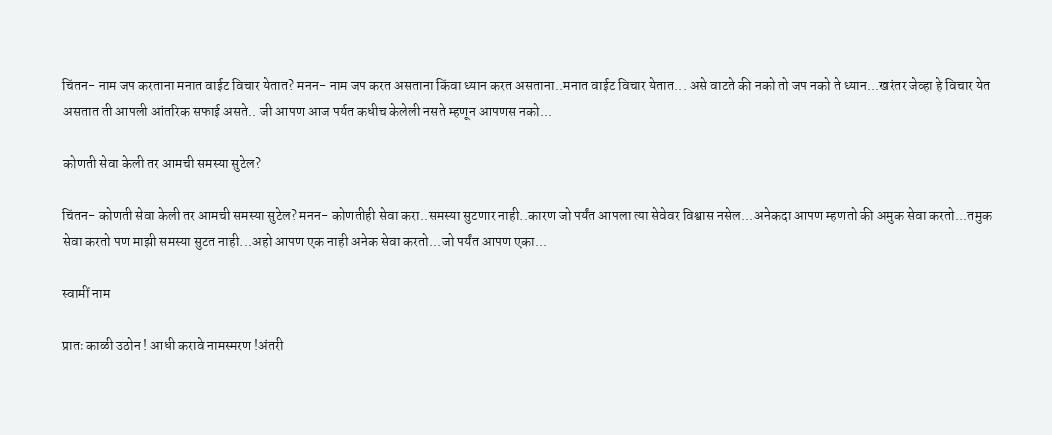चिंतन- नाम जप करताना मनात वाईट विचार येतात? मनन- नाम जप करत असताना किंवा ध्यान करत असताना..मनात वाईट विचार येतात... असे वाटते की नको तो जप नको ते ध्यान...खरंतर जेव्हा हे विचार येत असतात ती आपली आंतरिक सफाई असते.. जी आपण आज पर्यत कधीच केलेली नसते म्हणून आपणस नको...

कोणती सेवा केली तर आमची समस्या सुटेल?

चिंतन- कोणती सेवा केली तर आमची समस्या सुटेल? मनन- कोणतीही सेवा करा..समस्या सुटणार नाही..कारण जो पर्यंत आपला त्या सेवेवर विश्वास नसेल...अनेकदा आपण म्हणतो की अमुक सेवा करतो...तमुक सेवा करतो पण माझी समस्या सुटत नाही...अहो आपण एक नाही अनेक सेवा करतो...जो पर्यंत आपण एका...

स्वामीं नाम

प्रातः काळी उठोन ! आधी करावे नामस्मरण !अंतरी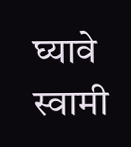घ्यावे स्वामी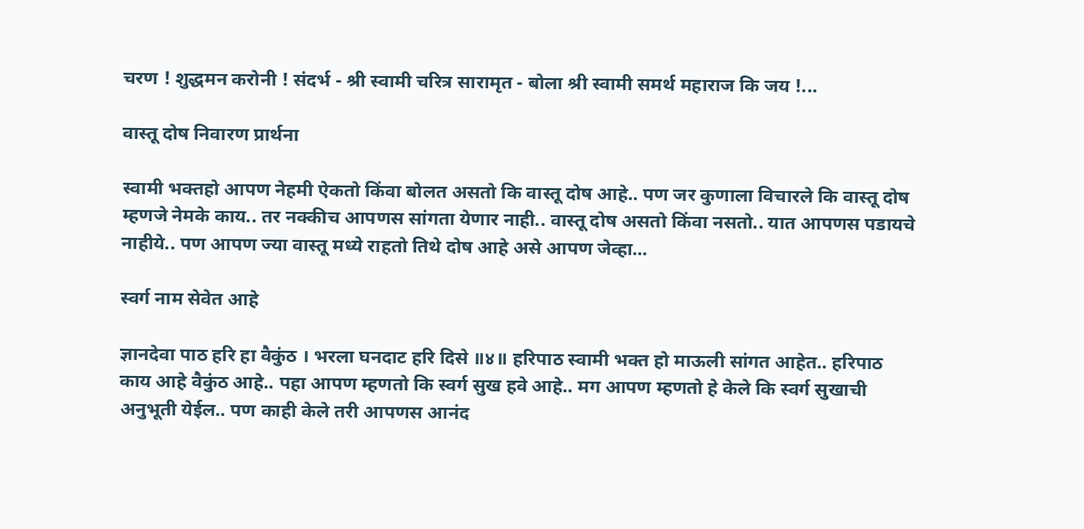चरण ! शुद्धमन करोनी ! संदर्भ - श्री स्वामी चरित्र सारामृत - बोला श्री स्वामी समर्थ महाराज कि जय !...

वास्तू दोष निवारण प्रार्थना

स्वामी भक्तहो आपण नेहमी ऐकतो किंवा बोलत असतो कि वास्तू दोष आहे.. पण जर कुणाला विचारले कि वास्तू दोष म्हणजे नेमके काय.. तर नक्कीच आपणस सांगता येणार नाही.. वास्तू दोष असतो किंवा नसतो.. यात आपणस पडायचे नाहीये.. पण आपण ज्या वास्तू मध्ये राहतो तिथे दोष आहे असे आपण जेव्हा...

स्वर्ग नाम सेवेत आहे

ज्ञानदेवा पाठ हरि हा वैकुंठ । भरला घनदाट हरि दिसे ॥४॥ हरिपाठ स्वामी भक्त हो माऊली सांगत आहेत.. हरिपाठ काय आहे वैकुंठ आहे.. पहा आपण म्हणतो कि स्वर्ग सुख हवे आहे.. मग आपण म्हणतो हे केले कि स्वर्ग सुखाची अनुभूती येईल.. पण काही केले तरी आपणस आनंद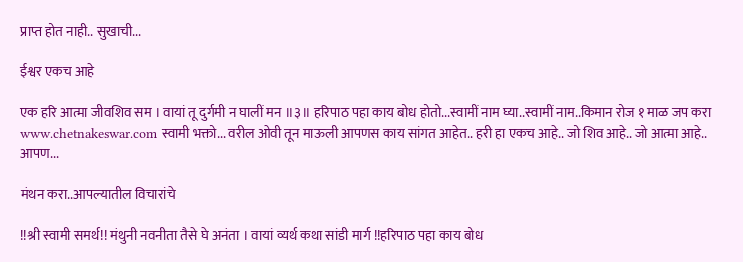प्राप्त होत नाही.. सुखाची...

ईश्वर एकच आहे

एक हरि आत्मा जीवशिव सम । वायां तू दुर्गमी न घालीं मन ॥३॥ हरिपाठ पहा काय बोध होतो...स्वामीं नाम घ्या..स्वामीं नाम..किमान रोज १ माळ जप करा www.chetnakeswar.com स्वामी भक्तो... वरील ओवी तून माऊली आपणस काय सांगत आहेत.. हरी हा एकच आहे.. जो शिव आहे.. जो आत्मा आहे.. आपण...

मंथन करा..आपल्यातील विचारांचे

!!श्री स्वामी समर्थ!! मंथुनी नवनीता तैसे घे अनंता । वायां व्यर्थ कथा सांडी मार्ग !!हरिपाठ पहा काय बोध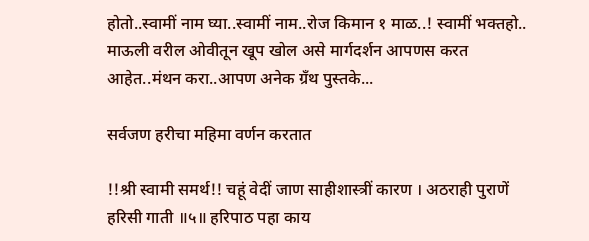होतो..स्वामीं नाम घ्या..स्वामीं नाम..रोज किमान १ माळ..! स्वामीं भक्तहो.. माऊली वरील ओवीतून खूप खोल असे मार्गदर्शन आपणस करत आहेत..मंथन करा..आपण अनेक ग्रँथ पुस्तके...

सर्वजण हरीचा महिमा वर्णन करतात

!!श्री स्वामी समर्थ!! चहूं वेदीं जाण साहीशास्त्रीं कारण । अठराही पुराणें हरिसी गाती ॥५॥ हरिपाठ पहा काय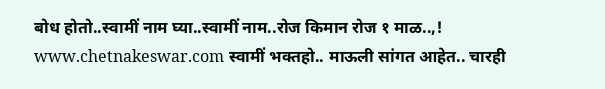बोध होतो..स्वामीं नाम घ्या..स्वामीं नाम..रोज किमान रोज १ माळ..,! www.chetnakeswar.com स्वामीं भक्तहो.. माऊली सांगत आहेत.. चारही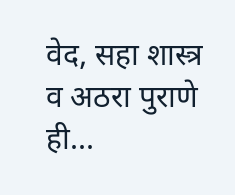वेद, सहा शास्त्र व अठरा पुराणे ही...